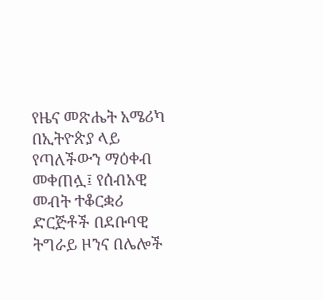የዜና መጽሔት አሜሪካ በኢትዮጵያ ላይ የጣለችውን ማዕቀብ መቀጠሏ፤ የሰብአዊ መብት ተቆርቋሪ ድርጅቶች በደቡባዊ ትግራይ ዞንና በሌሎች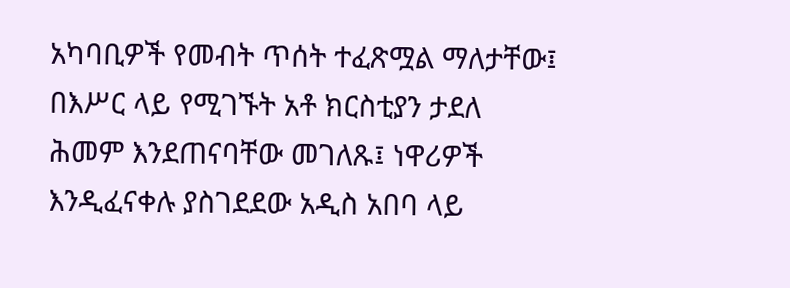አካባቢዎች የመብት ጥሰት ተፈጽሟል ማለታቸው፤ በእሥር ላይ የሚገኙት አቶ ክርስቲያን ታደለ ሕመም እንደጠናባቸው መገለጹ፤ ነዋሪዎች እንዲፈናቀሉ ያስገደደው አዲስ አበባ ላይ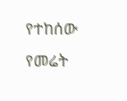የተከሰው የመሬት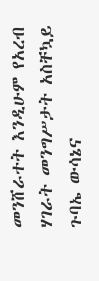መንሸራተት እንዲሁም የአረብ ሃገራት መንግሥታት አስቸኳይ ጉባኤ ውሳኔና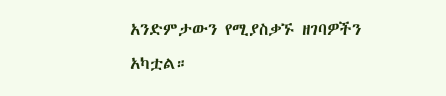አንድምታውን የሚያስቃኙ ዘገባዎችን አካቷል።